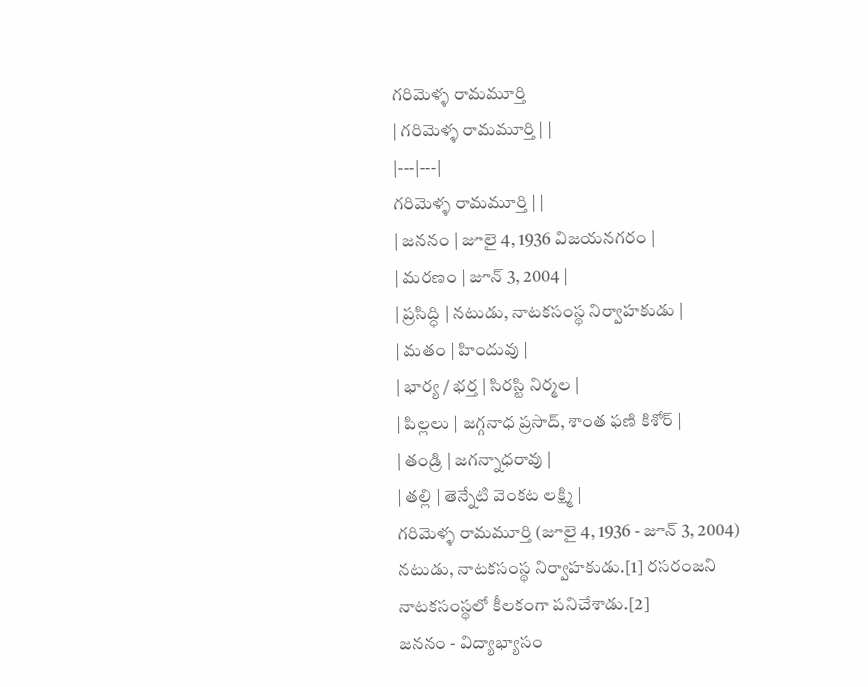గరిమెళ్ళ రామమూర్తి
| గరిమెళ్ళ రామమూర్తి | |
|---|---|
గరిమెళ్ళ రామమూర్తి | |
| జననం | జూలై 4, 1936 విజయనగరం |
| మరణం | జూన్ 3, 2004 |
| ప్రసిద్ధి | నటుడు, నాటకసంస్థ నిర్వాహకుడు |
| మతం | హిందువు |
| భార్య / భర్త | సిరస్టి నిర్మల |
| పిల్లలు | జగ్గనాధ ప్రసాద్, శాంత ఫణి కిశోర్ |
| తండ్రి | జగన్నాధరావు |
| తల్లి | తెన్నేటి వెంకట లక్ష్మి |
గరిమెళ్ళ రామమూర్తి (జూలై 4, 1936 - జూన్ 3, 2004) నటుడు, నాటకసంస్థ నిర్వాహకుడు.[1] రసరంజని నాటకసంస్థలో కీలకంగా పనిచేశాడు.[2]
జననం - విద్యాభ్యాసం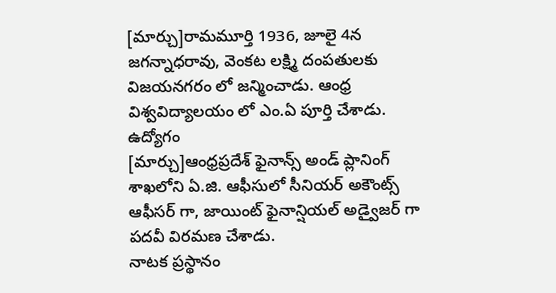[మార్చు]రామమూర్తి 1936, జూలై 4న జగన్నాధరావు, వెంకట లక్ష్మి దంపతులకు విజయనగరం లో జన్మించాడు. ఆంధ్ర విశ్వవిద్యాలయం లో ఎం.ఏ పూర్తి చేశాడు.
ఉద్యోగం
[మార్చు]ఆంధ్రప్రదేశ్ ఫైనాన్స్ అండ్ ప్లానింగ్ శాఖలోని ఏ.జి. ఆఫీసులో సీనియర్ అకౌంట్స్ ఆఫీసర్ గా, జాయింట్ ఫైనాన్షియల్ అడ్వైజర్ గా పదవీ విరమణ చేశాడు.
నాటక ప్రస్థానం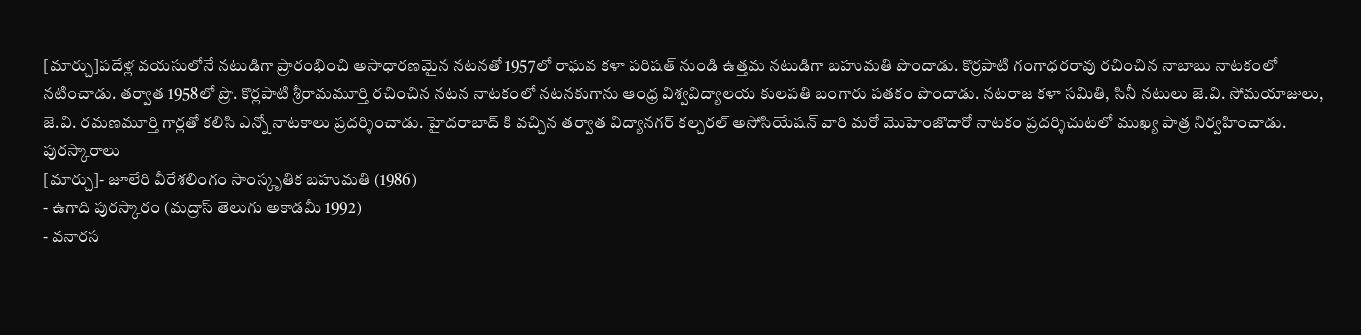[మార్చు]పదేళ్ల వయసులోనే నటుడిగా ప్రారంభించి అసాధారణమైన నటనతో 1957లో రాఘవ కళా పరిషత్ నుండి ఉత్తమ నటుడిగా బహుమతి పొందాడు. కొర్రపాటి గంగాధరరావు రచించిన నాబాబు నాటకంలో నటించాడు. తర్వాత 1958లో ప్రొ. కొర్లపాటి శ్రీరామమూర్తి రచించిన నటన నాటకంలో నటనకుగాను ఆంధ్ర విశ్వవిద్యాలయ కులపతి బంగారు పతకం పొందాడు. నటరాజ కళా సమితి, సినీ నటులు జె.వి. సోమయాజులు, జె.వి. రమణమూర్తి గార్లతో కలిసి ఎన్నో నాటకాలు ప్రదర్శించాడు. హైదరాబాద్ కి వచ్చిన తర్వాత విద్యానగర్ కల్చరల్ అసోసియేషన్ వారి మరో మొహెంజొదారో నాటకం ప్రదర్శిచుటలో ముఖ్య పాత్ర నిర్వహించాడు.
పురస్కారాలు
[మార్చు]- జూలేరి వీరేశలింగం సాంస్కృతిక బహుమతి (1986)
- ఉగాది పురస్కారం (మద్రాస్ తెలుగు అకాడమీ 1992)
- వనారస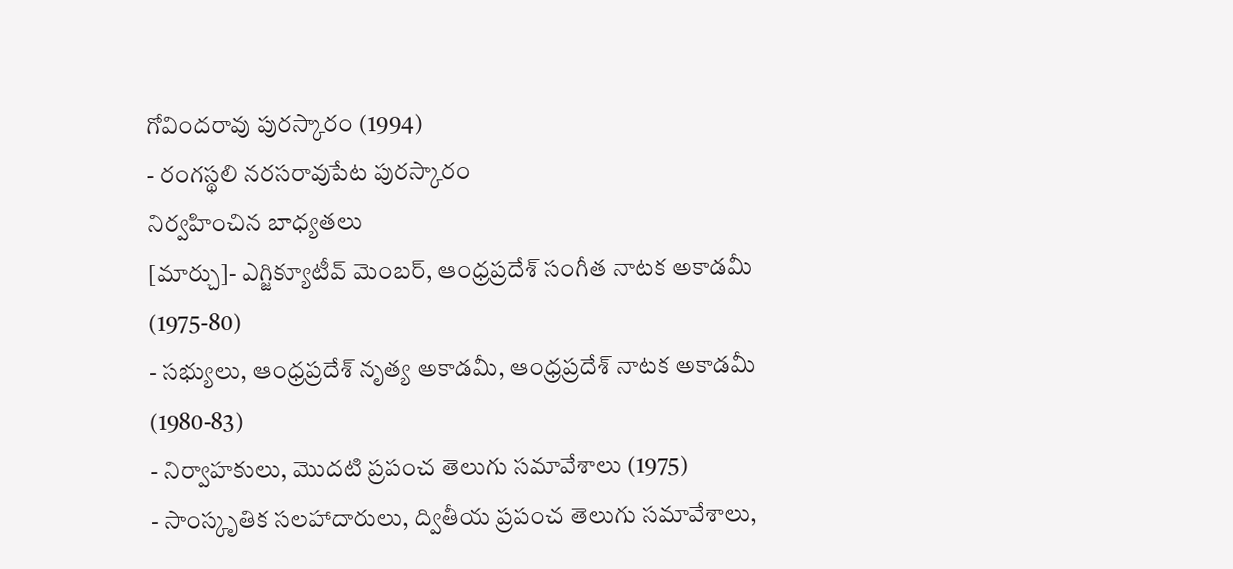గోవిందరావు పురస్కారం (1994)
- రంగస్థలి నరసరావుపేట పురస్కారం
నిర్వహించిన బాధ్యతలు
[మార్చు]- ఎగ్జిక్యూటీవ్ మెంబర్, ఆంధ్రప్రదేశ్ సంగీత నాటక అకాడమీ (1975-80)
- సభ్యులు, ఆంధ్రప్రదేశ్ నృత్య అకాడమీ, ఆంధ్రప్రదేశ్ నాటక అకాడమీ (1980-83)
- నిర్వాహకులు, మొదటి ప్రపంచ తెలుగు సమావేశాలు (1975)
- సాంస్కృతిక సలహాదారులు, ద్వితీయ ప్రపంచ తెలుగు సమావేశాలు,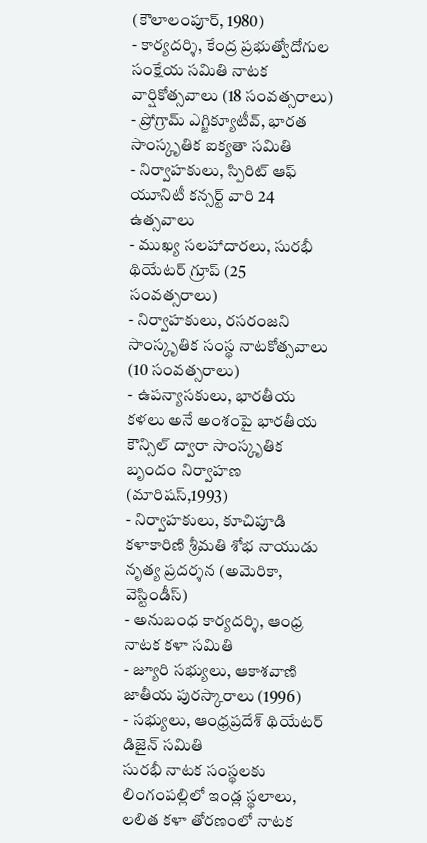(కౌలాలంపూర్, 1980)
- కార్యదర్శి, కేంద్ర ప్రభుత్వోదోగుల సంక్షేయ సమితి నాటక వార్షికోత్సవాలు (18 సంవత్సరాలు)
- ప్రోగ్రామ్ ఎగ్జిక్యూటీవ్, భారత సాంస్కృతిక ఐక్యతా సమితి
- నిర్వాహకులు, స్పిరిట్ ఆఫ్ యూనిటీ కన్సర్ట్ వారి 24 ఉత్సవాలు
- ముఖ్య సలహాదారలు, సురభీ థియేటర్ గ్రూప్ (25 సంవత్సరాలు)
- నిర్వాహకులు, రసరంజని సాంస్కృతిక సంస్థ నాటకోత్సవాలు (10 సంవత్సరాలు)
- ఉపన్యాసకులు, భారతీయ కళలు అనే అంశంపై భారతీయ కౌన్సిల్ ద్వారా సాంస్కృతిక బృందం నిర్వాహణ (మారిషస్,1993)
- నిర్వాహకులు, కూచిపూడి కళాకారిణి శ్రీమతి శోభ నాయుడు నృత్య ప్రదర్శన (అమెరికా, వెస్టిండీస్)
- అనుబంధ కార్యదర్శి, ఆంధ్ర నాటక కళా సమితి
- జ్యూరి సభ్యులు, ఆకాశవాణి జాతీయ పురస్కారాలు (1996)
- సభ్యులు, ఆంధ్రప్రదేశ్ థియేటర్ డిజైన్ సమితి
సురభీ నాటక సంస్థలకు లింగంపల్లిలో ఇండ్ల స్థలాలు, లలిత కళా తోరణంలో నాటక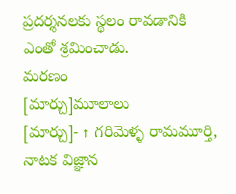ప్రదర్శనలకు స్థలం రావడానికి ఎంతో శ్రమించాడు.
మరణం
[మార్చు]మూలాలు
[మార్చు]- ↑ గరిమెళ్ళ రామమూర్తి, నాటక విజ్ఞాన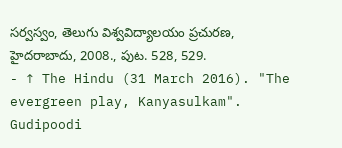సర్వస్వం, తెలుగు విశ్వవిద్యాలయం ప్రచురణ, హైదరాబాదు, 2008., పుట. 528, 529.
- ↑ The Hindu (31 March 2016). "The evergreen play, Kanyasulkam". Gudipoodi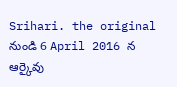Srihari. the original నుండి 6 April 2016 న ఆర్కైవు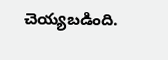చెయ్యబడింది.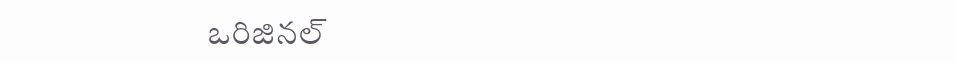ఒరిజినల్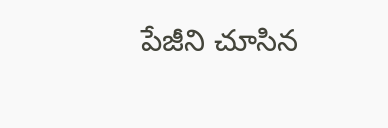పేజీని చూసిన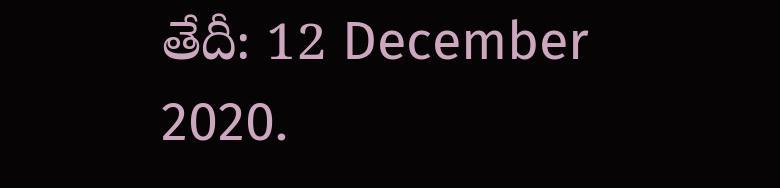తేదీ: 12 December 2020.